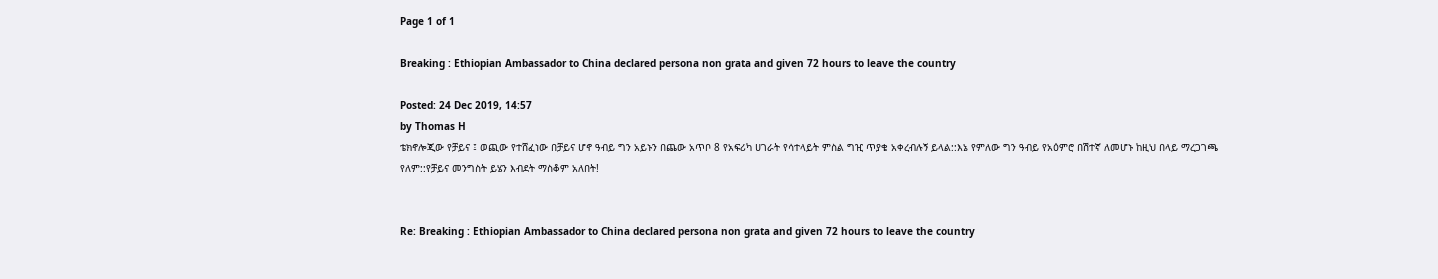Page 1 of 1

Breaking : Ethiopian Ambassador to China declared persona non grata and given 72 hours to leave the country

Posted: 24 Dec 2019, 14:57
by Thomas H
ቴክኖሎጂው የቻይና ፤ ወጪው የተሸፈነው በቻይና ሆኖ ዓብይ ግን አይኑን በጨው አጥቦ 8 የአፍሪካ ሀገራት የሳተላይት ምስል ግዢ ጥያቄ አቀረብሉኝ ይላል::እኔ የምለው ግን ዓብይ የአዕምሮ በሽተኛ ለመሆኑ ከዚህ በላይ ማረጋገጫ የለም::የቻይና መንግስት ይሄን እብደት ማስቆም አለበት!


Re: Breaking : Ethiopian Ambassador to China declared persona non grata and given 72 hours to leave the country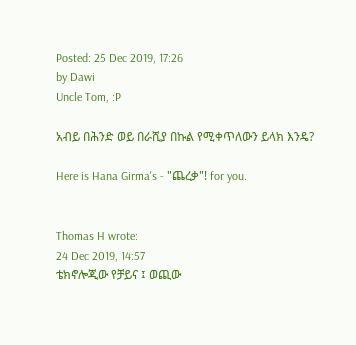Posted: 25 Dec 2019, 17:26
by Dawi
Uncle Tom, :P

አብይ በሕንድ ወይ በራሺያ በኩል የሚቀጥለውን ይላክ እንዴ?

Here is Hana Girma's - "ጨረቃ"! for you.


Thomas H wrote:
24 Dec 2019, 14:57
ቴክኖሎጂው የቻይና ፤ ወጪው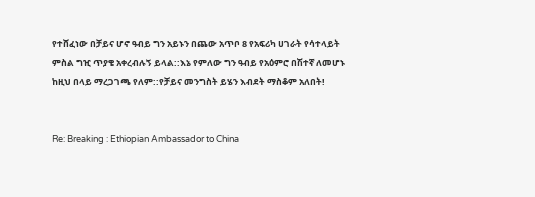የተሸፈነው በቻይና ሆኖ ዓብይ ግን አይኑን በጨው አጥቦ 8 የአፍሪካ ሀገራት የሳተላይት ምስል ግዢ ጥያቄ አቀረብሉኝ ይላል::እኔ የምለው ግን ዓብይ የአዕምሮ በሽተኛ ለመሆኑ ከዚህ በላይ ማረጋገጫ የለም::የቻይና መንግስት ይሄን እብደት ማስቆም አለበት!


Re: Breaking : Ethiopian Ambassador to China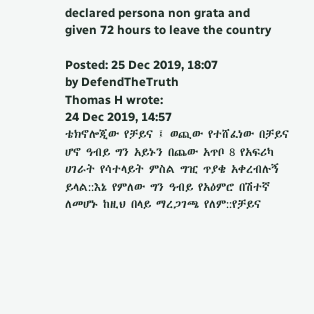declared persona non grata and given 72 hours to leave the country

Posted: 25 Dec 2019, 18:07
by DefendTheTruth
Thomas H wrote:
24 Dec 2019, 14:57
ቴክኖሎጂው የቻይና ፤ ወጪው የተሸፈነው በቻይና ሆኖ ዓብይ ግን አይኑን በጨው አጥቦ 8 የአፍሪካ ሀገራት የሳተላይት ምስል ግዢ ጥያቄ አቀረብሉኝ ይላል::እኔ የምለው ግን ዓብይ የአዕምሮ በሽተኛ ለመሆኑ ከዚህ በላይ ማረጋገጫ የለም::የቻይና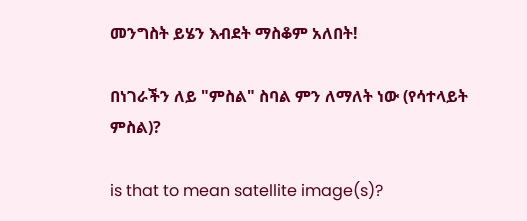መንግስት ይሄን እብደት ማስቆም አለበት!

በነገራችን ለይ "ምስል" ስባል ምን ለማለት ነው (የሳተላይት ምስል)?

is that to mean satellite image(s)?